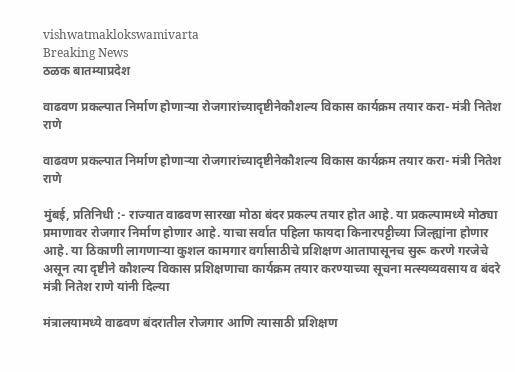vishwatmaklokswamivarta
Breaking News
ठळक बातम्याप्रदेश

वाढवण प्रकल्पात निर्माण होणाऱ्या रोजगारांच्यादृष्टीनेकौशल्य विकास कार्यक्रम तयार करा- मंत्री नितेश राणे

वाढवण प्रकल्पात निर्माण होणाऱ्या रोजगारांच्यादृष्टीनेकौशल्य विकास कार्यक्रम तयार करा- मंत्री नितेश राणे

मुंबई, प्रतिनिधी :- राज्यात वाढवण सारखा मोठा बंदर प्रकल्प तयार होत आहे. या प्रकल्पामध्ये मोठ्या प्रमाणावर रोजगार निर्माण होणार आहे. याचा सर्वात पहिला फायदा किनारपट्टीच्या जिल्ह्यांना होणार आहे. या ठिकाणी लागणाऱ्या कुशल कामगार वर्गासाठीचे प्रशिक्षण आतापासूनच सुरू करणे गरजेचे असून त्या दृष्टीने कौशल्य विकास प्रशिक्षणाचा कार्यक्रम तयार करण्याच्या सूचना मत्स्यव्यवसाय व बंदरे मंत्री नितेश राणे यांनी दिल्या

मंत्रालयामध्ये वाढवण बंदरातील रोजगार आणि त्यासाठी प्रशिक्षण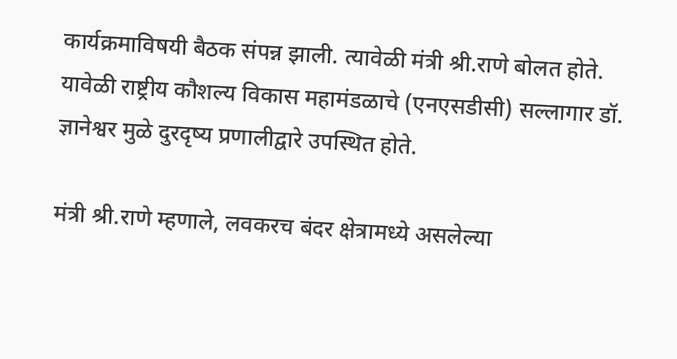कार्यक्रमाविषयी बैठक संपन्न झाली. त्यावेळी मंत्री श्री.राणे बोलत होते. यावेळी राष्ट्रीय कौशल्य विकास महामंडळाचे (एनएसडीसी) सल्लागार डॉ. ज्ञानेश्वर मुळे दुरदृष्य प्रणालीद्वारे उपस्थित होते.

मंत्री श्री.राणे म्हणाले, लवकरच बंदर क्षेत्रामध्ये असलेल्या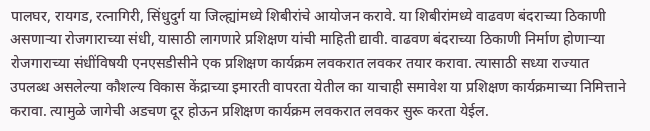पालघर, रायगड, रत्नागिरी, सिंधुदुर्ग या जिल्ह्यांमध्ये शिबीरांचे आयोजन करावे. या शिबीरांमध्ये वाढवण बंदराच्या ठिकाणी असणाऱ्या रोजगाराच्या संधी, यासाठी लागणारे प्रशिक्षण यांची माहिती द्यावी. वाढवण बंदराच्या ठिकाणी निर्माण होणाऱ्या रोजगाराच्या संधींविषयी एनएसडीसीने एक प्रशिक्षण कार्यक्रम लवकरात लवकर तयार करावा. त्यासाठी सध्या राज्यात उपलब्ध असलेल्या कौशल्य विकास केंद्राच्या इमारती वापरता येतील का याचाही समावेश या प्रशिक्षण कार्यक्रमाच्या निमित्ताने करावा. त्यामुळे जागेची अडचण दूर होऊन प्रशिक्षण कार्यक्रम लवकरात लवकर सुरू करता येईल.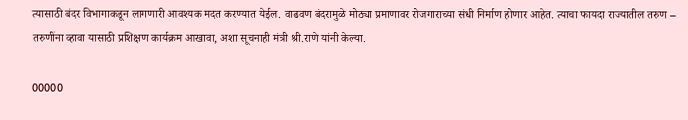त्यासाठी बंदर विभागाकडून लागणारी आवश्यक मदत करण्यात येईल. वाढवण बंदरामुळे मोठ्या प्रमाणावर रोजगाराच्या संधी निर्माण होणार आहेत. त्याचा फायदा राज्यातील तरुण – तरुणींना व्हावा यासाठी प्रशिक्षण कार्यक्रम आखावा, अशा सूचनाही मंत्री श्री.राणे यांनी केल्या.

00000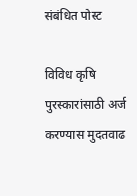संबंधित पोस्ट

विविध कृषि पुरस्कारांसाठी अर्ज करण्यास मुदतवाढ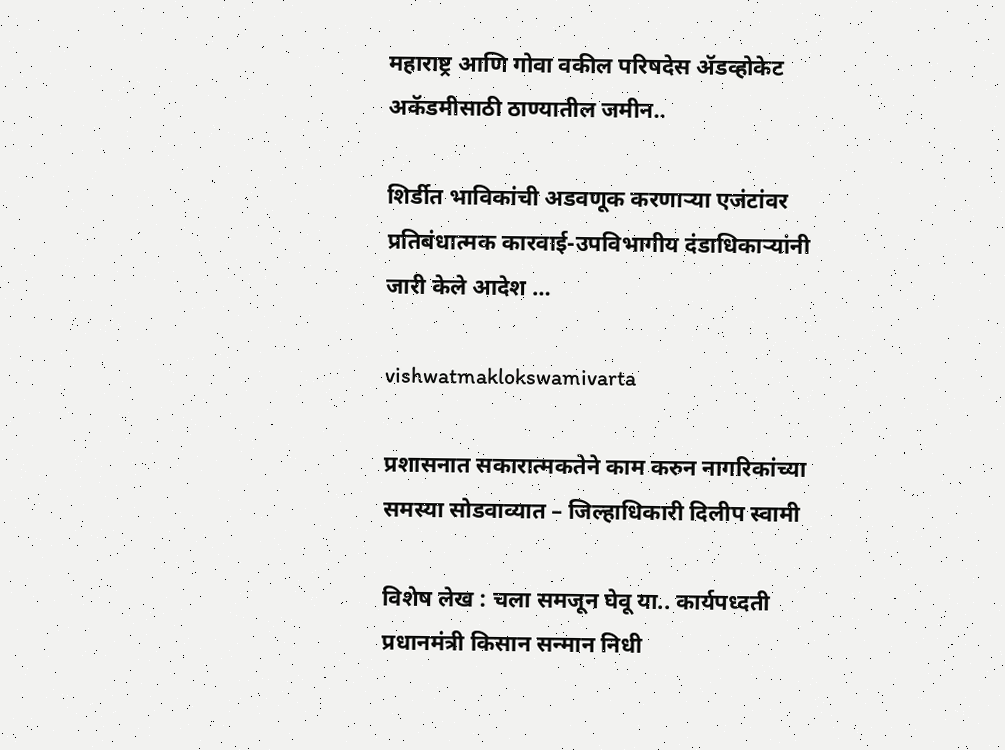महाराष्ट्र आणि गोवा वकील परिषदेस ॲडव्होकेट अकॅडमीसाठी ठाण्यातील जमीन..

शिर्डीत भाविकांची अडवणूक करणाऱ्या एजंटांवर प्रतिबंधात्मक कारवाई-उपविभागीय दंडाधिकाऱ्यांनी जारी केले आदेश …

vishwatmaklokswamivarta

प्रशासनात सकारात्मकतेने काम करुन नागरिकांच्या समस्या सोडवाव्यात – जिल्हाधिकारी दिलीप स्वामी

विशेष लेख : चला समजून घेवू या.. कार्यपध्दती प्रधानमंत्री किसान सन्मान निधी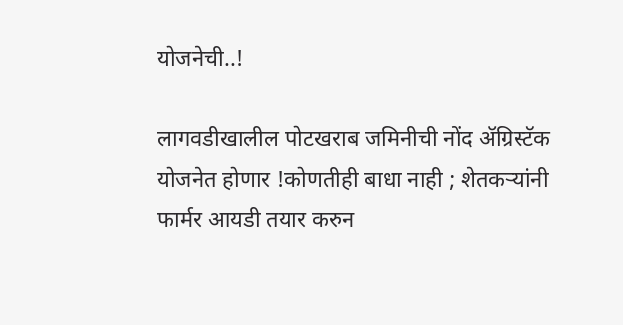योजनेची..!

लागवडीखालील पोटखराब जमिनीची नोंद ॲग्रिस्टॅक योजनेत होणार !कोणतीही बाधा नाही ; शेतकऱ्यांनी फार्मर आयडी तयार करुन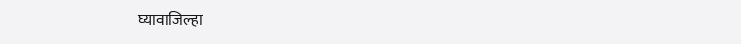घ्यावाजिल्हा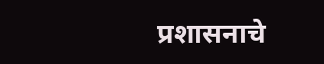प्रशासनाचे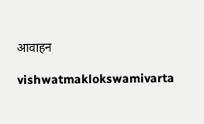आवाहन

vishwatmaklokswamivarta